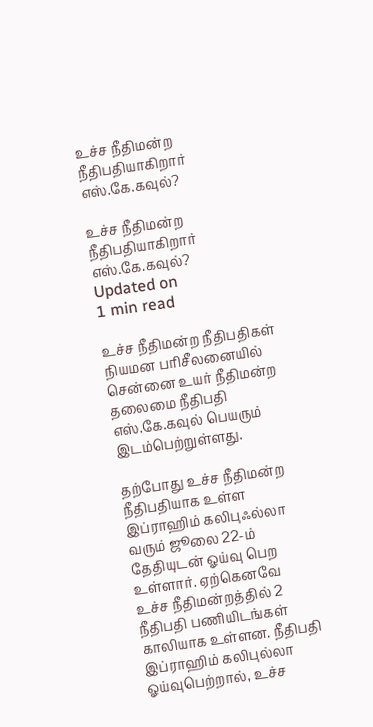உச்ச நீதிமன்ற நீதிபதியாகிறார் எஸ்.கே.கவுல்?

உச்ச நீதிமன்ற நீதிபதியாகிறார் எஸ்.கே.கவுல்?
Updated on
1 min read

உச்ச நீதிமன்ற நீதிபதிகள் நியமன பரிசீலனையில் சென்னை உயர் நீதிமன்ற தலைமை நீதிபதி எஸ்.கே.கவுல் பெயரும் இடம்பெற்றுள்ளது.

தற்போது உச்ச நீதிமன்ற நீதிபதியாக உள்ள இப்ராஹிம் கலிபுஃல்லா வரும் ஜூலை 22-ம் தேதியுடன் ஓய்வு பெற உள்ளார். ஏற்கெனவே உச்ச நீதிமன்றத்தில் 2 நீதிபதி பணியிடங்கள் காலியாக உள்ளன. நீதிபதி இப்ராஹிம் கலிபுல்லா ஓய்வுபெற்றால், உச்ச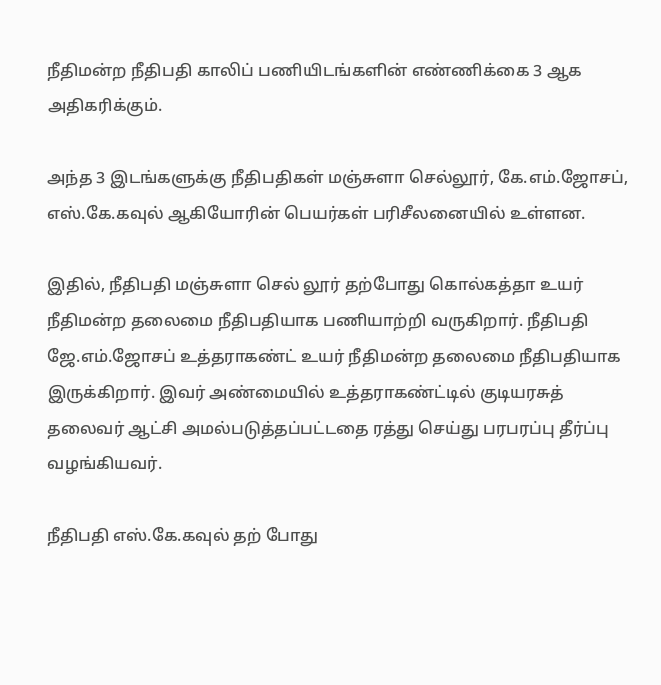நீதிமன்ற நீதிபதி காலிப் பணியிடங்களின் எண்ணிக்கை 3 ஆக அதிகரிக்கும்.

அந்த 3 இடங்களுக்கு நீதிபதிகள் மஞ்சுளா செல்லூர், கே.எம்.ஜோசப், எஸ்.கே.கவுல் ஆகியோரின் பெயர்கள் பரிசீலனையில் உள்ளன.

இதில், நீதிபதி மஞ்சுளா செல் லூர் தற்போது கொல்கத்தா உயர் நீதிமன்ற தலைமை நீதிபதியாக பணியாற்றி வருகிறார். நீதிபதி ஜே.எம்.ஜோசப் உத்தராகண்ட் உயர் நீதிமன்ற தலைமை நீதிபதியாக இருக்கிறார். இவர் அண்மையில் உத்தராகண்ட்டில் குடியரசுத் தலைவர் ஆட்சி அமல்படுத்தப்பட்டதை ரத்து செய்து பரபரப்பு தீர்ப்பு வழங்கியவர்.

நீதிபதி எஸ்.கே.கவுல் தற் போது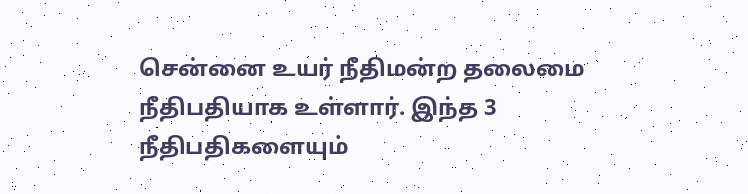சென்னை உயர் நீதிமன்ற தலைமை நீதிபதியாக உள்ளார். இந்த 3 நீதிபதிகளையும்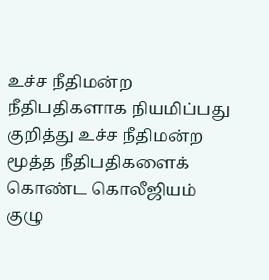உச்ச நீதிமன்ற நீதிபதிகளாக நியமிப்பது குறித்து உச்ச நீதிமன்ற மூத்த நீதிபதிகளைக் கொண்ட கொலீஜியம் குழு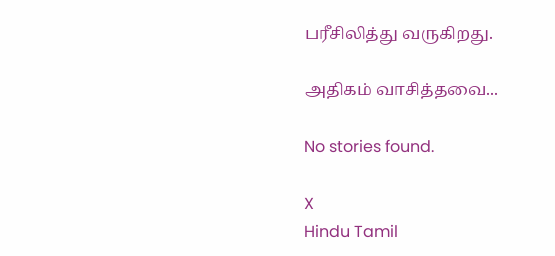பரீசிலித்து வருகிறது.

அதிகம் வாசித்தவை...

No stories found.

X
Hindu Tamil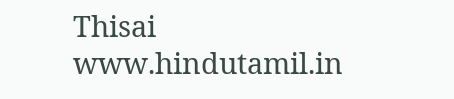Thisai
www.hindutamil.in